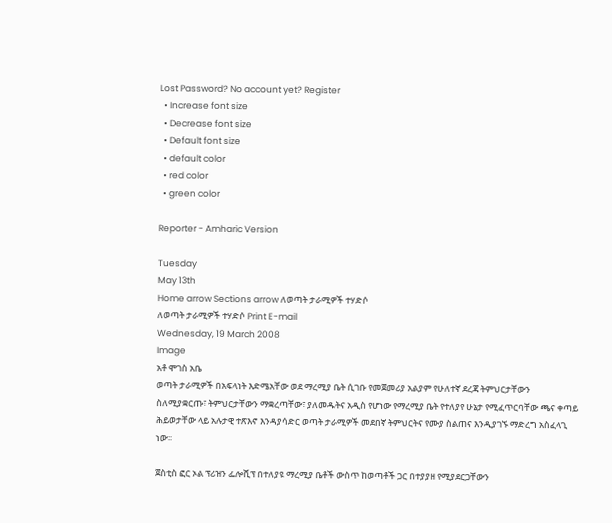Lost Password? No account yet? Register
  • Increase font size
  • Decrease font size
  • Default font size
  • default color
  • red color
  • green color

Reporter - Amharic Version

Tuesday
May 13th
Home arrow Sections arrow ለወጣት ታራሚዎች ተሃድሶ
ለወጣት ታራሚዎች ተሃድሶ Print E-mail
Wednesday, 19 March 2008
Image
አቶ ሞገስ አቤ
ወጣት ታራሚዎች በአፍላነት እድሜአቸው ወደ ማረሚያ ቤት ሲገቡ የመጀመሪያ አልያም የሁለተኛ ደረጃ ትምህርታቸውን ስለሚያቋርጡ፣ ትምህርታቸውን ማቋረጣቸው፣ ያለመዱትና አዲስ የሆነው የማረሚያ ቤት የተለያየ ሁኔታ የሚፈጥርባቸው ጫና ቀጣይ ሕይወታቸው ላይ አሉታዊ ተጽእኖ እንዳያሳድር ወጣት ታራሚዎች መደበኛ ትምህርትና የሙያ ስልጠና እንዲያገኙ ማድረግ አስፈላጊ ነው፡፡

ጀስቲስ ፎር ኦል ፕሪዝን ፌሎሺፕ በተለያዩ ማረሚያ ቤቶች ውስጥ ከወጣቶች ጋር በተያያዘ የሚያደርጋቸውን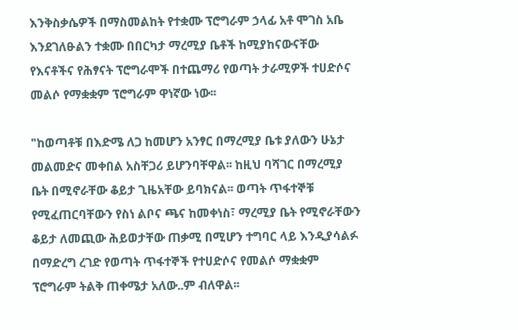እንቅስቃሴዎች በማስመልከት የተቋሙ ፕሮግራም ኃላፊ አቶ ሞገስ አቤ እንደገለፁልን ተቋሙ በበርካታ ማረሚያ ቤቶች ከሚያከናውናቸው የእናቶችና የሕፃናት ፕሮግራሞች በተጨማሪ የወጣት ታራሚዎች ተሀድሶና መልሶ የማቋቋም ፕሮግራም ዋነኛው ነው፡፡

"ከወጣቶቹ በእድሜ ለጋ ከመሆን አንፃር በማረሚያ ቤቱ ያለውን ሁኔታ መልመድና መቀበል አስቸጋሪ ይሆንባቸዋል፡፡ ከዚህ ባሻገር በማረሚያ ቤት በሚኖራቸው ቆይታ ጊዜአቸው ይባክናል፡፡ ወጣት ጥፋተኞቹ የሚፈጠርባቸውን የስነ ልቦና ጫና ከመቀነስ፣ ማረሚያ ቤት የሚኖራቸውን ቆይታ ለመጪው ሕይወታቸው ጠቃሚ በሚሆን ተግባር ላይ እንዲያሳልፉ በማድረግ ረገድ የወጣት ጥፋተኞች የተሀድሶና የመልሶ ማቋቋም ፕሮግራም ትልቅ ጠቀሜታ አለው..ም ብለዋል፡፡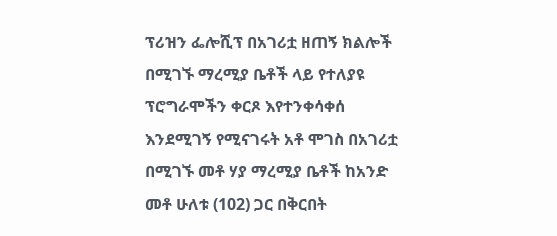ፕሪዝን ፌሎሺፕ በአገሪቷ ዘጠኝ ክልሎች በሚገኙ ማረሚያ ቤቶች ላይ የተለያዩ ፕሮግራሞችን ቀርጾ እየተንቀሳቀሰ እንደሚገኝ የሚናገሩት አቶ ሞገስ በአገሪቷ በሚገኙ መቶ ሃያ ማረሚያ ቤቶች ከአንድ መቶ ሁለቱ (102) ጋር በቅርበት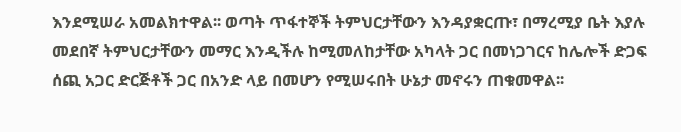እንደሚሠራ አመልክተዋል፡፡ ወጣት ጥፋተኞች ትምህርታቸውን እንዳያቋርጡ፣ በማረሚያ ቤት እያሉ መደበኛ ትምህርታቸውን መማር እንዲችሉ ከሚመለከታቸው አካላት ጋር በመነጋገርና ከሌሎች ድጋፍ ሰጪ አጋር ድርጅቶች ጋር በአንድ ላይ በመሆን የሚሠሩበት ሁኔታ መኖሩን ጠቁመዋል፡፡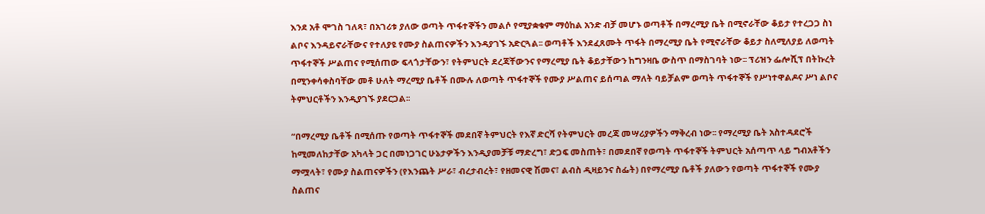እንደ አቶ ሞገስ ገለጻ፣ በአገሪቱ ያለው ወጣት ጥፋተኞችን መልሶ የሚያቋቁም ማዕከል አንድ ብቻ መሆኑ ወጣቶች በማረሚያ ቤት በሚኖራቸው ቆይታ የተረጋጋ ስነ ልቦና እንዳይኖራቸውና የተለያዩ የሙያ ስልጠናዎችን እንዳያገኙ አድርጓል፡፡ ወጣቶች እንደፈጸሙት ጥፋት በማረሚያ ቤት የሚኖራቸው ቆይታ ስለሚለያይ ለወጣት ጥፋተኞች ሥልጠና የሚሰጠው ፍላጎታቸውን፣ የትምህርት ደረጃቸውንና የማረሚያ ቤት ቆይታቸውን ከግንዛቤ ውስጥ በማስገባት ነው፡፡ ፕሪዝን ፌሎሺፕ በትኩረት በሚንቀሳቀስባቸው መቶ ሁለት ማረሚያ ቤቶች በሙሉ ለወጣት ጥፋተኞች የሙያ ሥልጠና ይሰጣል ማለት ባይቻልም ወጣት ጥፋተኞች የሥነተዋልዶና ሥነ ልቦና ትምህርቶችን እንዲያገኙ ያደርጋል፡፡

“በማረሚያ ቤቶች በሚሰጡ የወጣት ጥፋተኞች መደበኛ ትምህርት የእኛ ድርሻ የትምህርት መረጃ መሣሪያዎችን ማቅረብ ነው፡፡ የማረሚያ ቤት አስተዳደሮች ከሚመለከታቸው አካላት ጋር በመነጋገር ሁኔታዎችን እንዲያመቻቹ ማድረግ፣ ድጋፍ መስጠት፣ በመደበኛ የወጣት ጥፋተኞች ትምህርት አሰጣጥ ላይ ግብአቶችን ማሟላት፣ የሙያ ስልጠናዎችን (የእንጨት ሥራ፣ ብረታብረት፣ የዘመናዊ ሽመና፣ ልብስ ዲዛይንና ስፌት) በየማረሚያ ቤቶች ያለውን የወጣት ጥፋተኞች የሙያ ስልጠና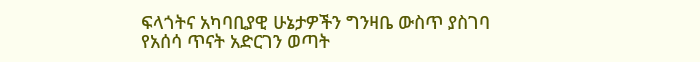ፍላጎትና አካባቢያዊ ሁኔታዎችን ግንዛቤ ውስጥ ያስገባ የአሰሳ ጥናት አድርገን ወጣት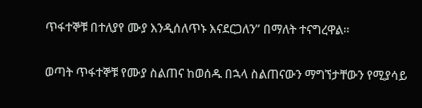ጥፋተኞቹ በተለያየ ሙያ እንዲሰለጥኑ እናደርጋለን” በማለት ተናግረዋል፡፡

ወጣት ጥፋተኞቹ የሙያ ስልጠና ከወሰዱ በኋላ ስልጠናውን ማግኘታቸውን የሚያሳይ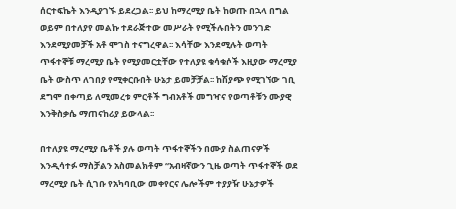ሰርተፍኬት እንዲያገኙ ይደረጋል፡፡ ይህ ከማረሚያ ቤት ከወጡ በኋላ በግል ወይም በተለያየ መልኩ ተደራጅተው መሥራት የሚችሉበትን መንገድ እንደሚያመቻች አቶ ሞገስ ተናግረዋል፡፡ እሳቸው እንደሚሉት ወጣት ጥፋተኞቹ ማረሚያ ቤት የሚያመርቷቸው የተለያዩ ቁሳቁሶች እዚያው ማረሚያ ቤት ውስጥ ለገበያ የሚቀርቡበት ሁኔታ ይመቻቻል፡፡ ከሽያጭ የሚገኘው ገቢ ደግሞ በቀጣይ ለሚመረቱ ምርቶች ግብአቶች መግዣና የወጣቶቹን ሙያዊ እንቅስቃሴ ማጠናከሪያ ይውላል፡፡

በተለያዩ ማረሚያ ቤቶች ያሉ ወጣት ጥፋተኞችን በሙያ ስልጠናዎች እንዲሳተፉ ማስቻልን አስመልክቶም “አብዛኛውን ጊዜ ወጣት ጥፋተኞች ወደ ማረሚያ ቤት ሲገቡ የአካባቢው መቀየርና ሌሎችም ተያያዥ ሁኔታዎች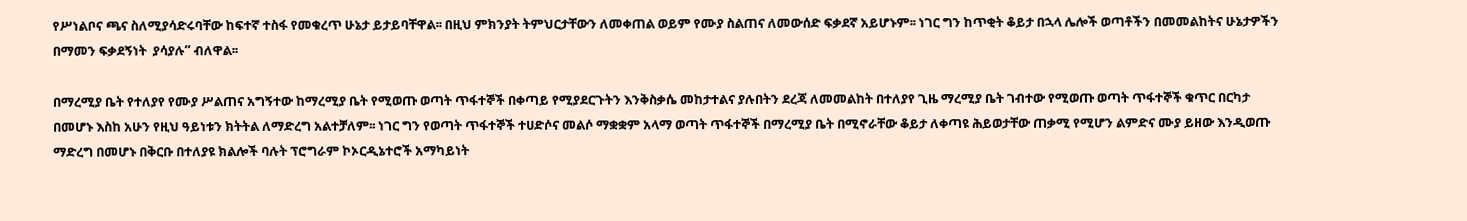የሥነልቦና ጫና ስለሚያሳድሩባቸው ከፍተኛ ተስፋ የመቁረጥ ሁኔታ ይታይባቸዋል፡፡ በዚህ ምክንያት ትምህርታቸውን ለመቀጠል ወይም የሙያ ስልጠና ለመውሰድ ፍቃደኛ አይሆኑም፡፡ ነገር ግን ከጥቂት ቆይታ በኋላ ሌሎች ወጣቶችን በመመልከትና ሁኔታዎችን በማመን ፍቃደኝነት  ያሳያሉ” ብለዋል፡፡

በማረሚያ ቤት የተለያየ የሙያ ሥልጠና አግኝተው ከማረሚያ ቤት የሚወጡ ወጣት ጥፋተኞች በቀጣይ የሚያደርጉትን እንቅስቃሴ መከታተልና ያሉበትን ደረጃ ለመመልከት በተለያየ ጊዜ ማረሚያ ቤት ገብተው የሚወጡ ወጣት ጥፋተኞች ቁጥር በርካታ በመሆኑ እስከ አሁን የዚህ ዓይነቱን ክትትል ለማድረግ አልተቻለም፡፡ ነገር ግን የወጣት ጥፋተኞች ተሀድሶና መልሶ ማቋቋም አላማ ወጣት ጥፋተኞች በማረሚያ ቤት በሚኖራቸው ቆይታ ለቀጣዩ ሕይወታቸው ጠቃሚ የሚሆን ልምድና ሙያ ይዘው እንዲወጡ ማድረግ በመሆኑ በቅርቡ በተለያዩ ክልሎች ባሉት ፕሮግራም ኮኦርዲኔተሮች አማካይነት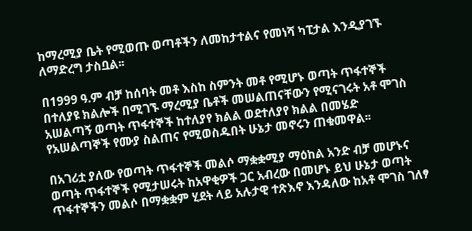ከማረሚያ ቤት የሚወጡ ወጣቶችን ለመከታተልና የመነሻ ካፒታል እንዲያገኙ ለማድረግ ታስቧል፡፡

በ1999 ዓ.ም ብቻ ከሰባት መቶ እስከ ስምንት መቶ የሚሆኑ ወጣት ጥፋተኞች በተለያዩ ክልሎች በሚገኙ ማረሚያ ቤቶች መሠልጠናቸውን የሚናገሩት አቶ ሞገስ አሠልጣኝ ወጣት ጥፋተኞች ከተለያየ ክልል ወደተለያየ ክልል በመሄድ የአሠልጣኞች የሙያ ስልጠና የሚወስዱበት ሁኔታ መኖሩን ጠቁመዋል፡፡

በአገሪቷ ያለው የወጣት ጥፋተኞች መልሶ ማቋቋሚያ ማዕከል አንድ ብቻ መሆኑና ወጣት ጥፋተኞች የሚታሠሩት ከአዋቂዎች ጋር አብረው በመሆኑ ይህ ሁኔታ ወጣት ጥፋተኞችን መልሶ በማቋቋም ሂደት ላይ አሉታዊ ተጽእኖ እንዳለው ከአቶ ሞገስ ገለፃ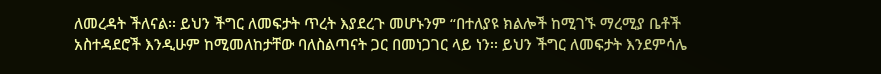ለመረዳት ችለናል፡፡ ይህን ችግር ለመፍታት ጥረት እያደረጉ መሆኑንም “በተለያዩ ክልሎች ከሚገኙ ማረሚያ ቤቶች አስተዳደሮች እንዲሁም ከሚመለከታቸው ባለስልጣናት ጋር በመነጋገር ላይ ነን፡፡ ይህን ችግር ለመፍታት እንደምሳሌ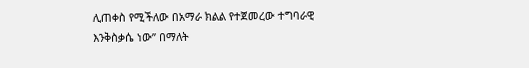ሊጠቀስ የሚችለው በአማራ ክልል የተጀመረው ተግባራዊ እንቅስቃሴ ነው” በማለት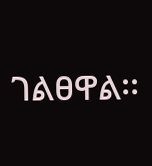ገልፀዋል፡፡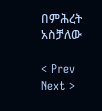በምሕረት አስቻለው

< Prev   Next >